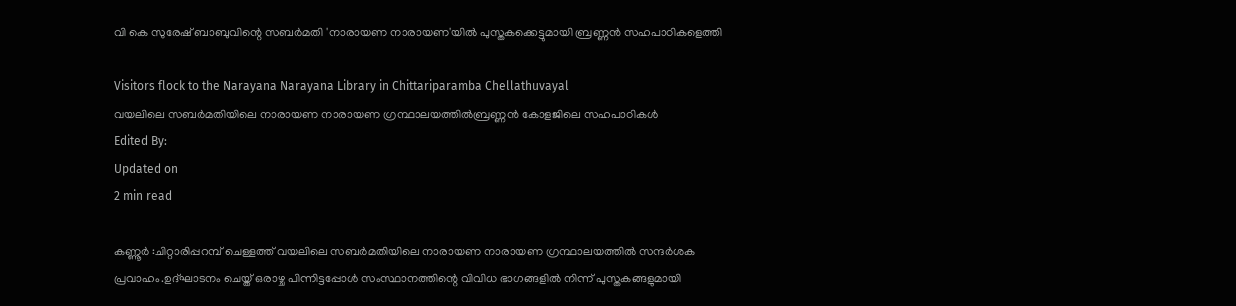വി കെ സുരേഷ് ബാബുവിന്റെ സബര്‍മതി 'നാരായണ നാരായണ'യില്‍ പുസ്തകക്കെട്ടുമായി ബ്രണ്ണന്‍ സഹപാഠികളെത്തി

Visitors flock to the Narayana Narayana Library in Chittariparamba Chellathuvayal
വയലിലെ സബര്‍മതിയിലെ നാരായണ നാരായണ ഗ്രന്ഥാലയത്തില്‍ബ്രണ്ണന്‍ കോളജിലെ സഹപാഠികള്‍
Edited By:
Updated on
2 min read

കണ്ണൂര്‍ :ചിറ്റാരിപ്പറമ്പ് ചെള്ളത്ത് വയലിലെ സബര്‍മതിയിലെ നാരായണ നാരായണ ഗ്രന്ഥാലയത്തില്‍ സന്ദര്‍ശക പ്രവാഹം.ഉദ്ഘാടനം ചെയ്ത് ഒരാഴ്ച പിന്നിട്ടപ്പോള്‍ സംസ്ഥാനത്തിന്റെ വിവിധ ഭാഗങ്ങളില്‍ നിന്ന് പുസ്തകങ്ങളുമായി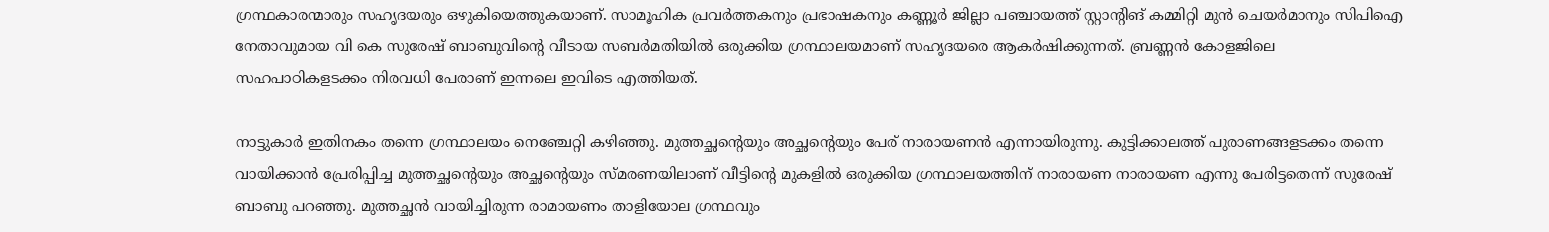ഗ്രന്ഥകാരന്മാരും സഹൃദയരും ഒഴുകിയെത്തുകയാണ്. സാമൂഹിക പ്രവര്‍ത്തകനും പ്രഭാഷകനും കണ്ണൂര്‍ ജില്ലാ പഞ്ചായത്ത് സ്റ്റാന്റിങ് കമ്മിറ്റി മുന്‍ ചെയര്‍മാനും സിപിഐ നേതാവുമായ വി കെ സുരേഷ് ബാബുവിന്റെ വീടായ സബര്‍മതിയില്‍ ഒരുക്കിയ ഗ്രന്ഥാലയമാണ് സഹൃദയരെ ആകര്‍ഷിക്കുന്നത്. ബ്രണ്ണന്‍ കോളജിലെ സഹപാഠികളടക്കം നിരവധി പേരാണ് ഇന്നലെ ഇവിടെ എത്തിയത്.

നാട്ടുകാര്‍ ഇതിനകം തന്നെ ഗ്രന്ഥാലയം നെഞ്ചേറ്റി കഴിഞ്ഞു. മുത്തച്ഛന്റെയും അച്ഛന്റെയും പേര് നാരായണന്‍ എന്നായിരുന്നു. കുട്ടിക്കാലത്ത് പുരാണങ്ങളടക്കം തന്നെ വായിക്കാന്‍ പ്രേരിപ്പിച്ച മുത്തച്ഛന്റെയും അച്ഛന്റെയും സ്മരണയിലാണ് വീട്ടിന്റെ മുകളില്‍ ഒരുക്കിയ ഗ്രന്ഥാലയത്തിന് നാരായണ നാരായണ എന്നു പേരിട്ടതെന്ന് സുരേഷ് ബാബു പറഞ്ഞു. മുത്തച്ഛന്‍ വായിച്ചിരുന്ന രാമായണം താളിയോല ഗ്രന്ഥവും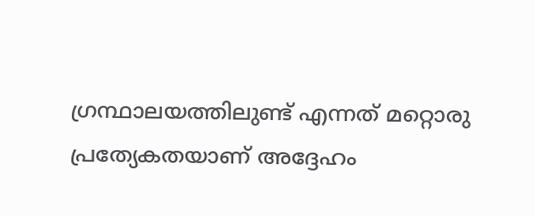ഗ്രന്ഥാലയത്തിലുണ്ട് എന്നത് മറ്റൊരു പ്രത്യേകതയാണ് അദ്ദേഹം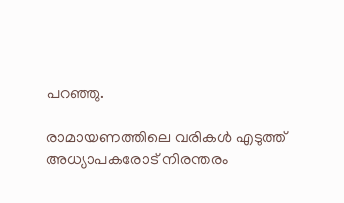പറഞ്ഞു.

രാമായണത്തിലെ വരികള്‍ എടുത്ത് അധ്യാപകരോട് നിരന്തരം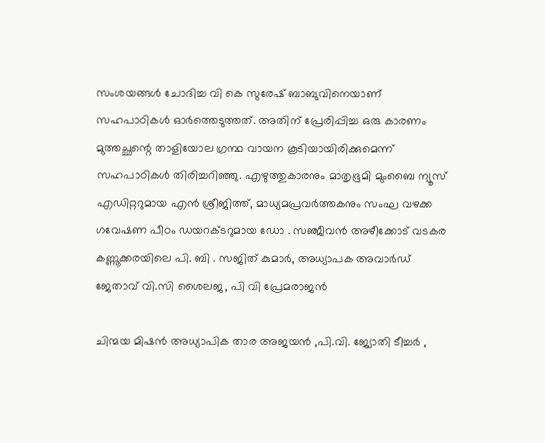സംശയങ്ങള്‍ ചോദിച്ച വി കെ സുരേഷ് ബാബുവിനെയാണ് സഹപാഠികള്‍ ഓര്‍ത്തെടുത്തത്. അതിന് പ്രേരിപ്പിച്ച ഒരു കാരണം മുത്തച്ഛന്റെ താളിയോല ഗ്രന്ഥ വായന കൂടിയായിരിക്കുമെന്ന് സഹപാഠികള്‍ തിരിച്ചറിഞ്ഞു. എഴുത്തുകാരനും മാതൃഭൂമി മുംബൈ ന്യൂസ് എഡിറ്ററുമായ എന്‍ ശ്രീജിത്ത്, മാധ്യമപ്രവര്‍ത്തകനും സംഘ വഴക്ക ഗവേഷണ പീഠം ഡയറക്ടറുമായ ഡോ . സഞ്ജീവന്‍ അഴീക്കോട് വടകര കണ്ണൂക്കരയിലെ പി. ബി . സജിത് കുമാര്‍, അധ്യാപക അവാര്‍ഡ് ജേതാവ് വി.സി ശൈലജ, പി വി പ്രേമരാജന്‍

ചിന്മയ മിഷന്‍ അധ്യാപിക താര അജയന്‍ ,പി.വി. ജ്യോതി ടീച്ചര്‍ ,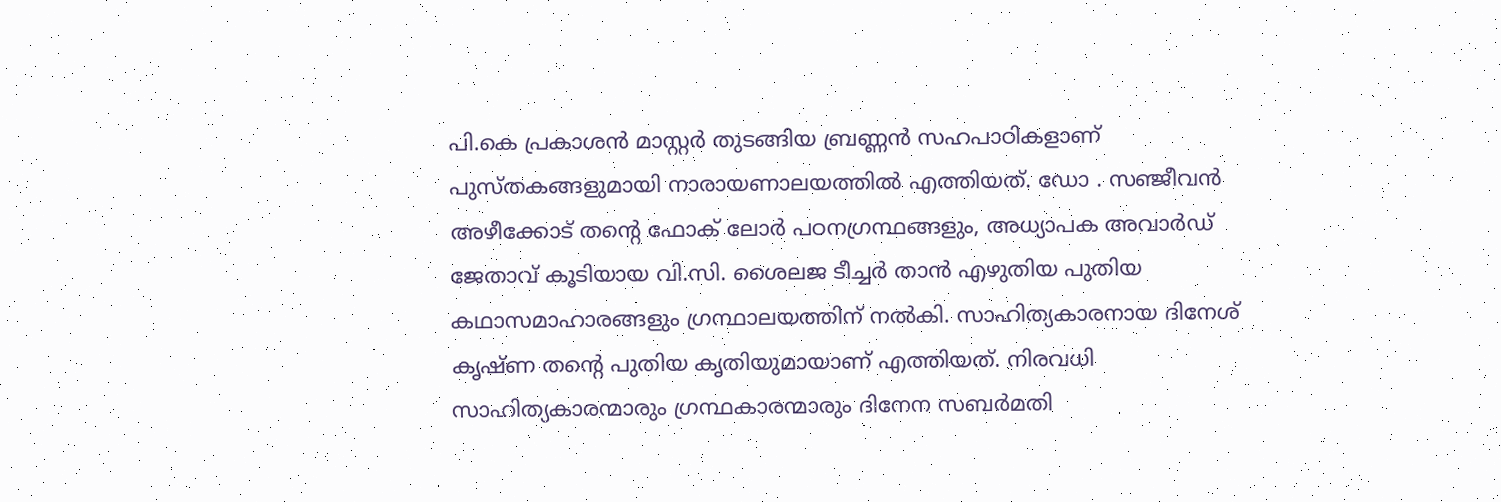പി.കെ പ്രകാശന്‍ മാസ്റ്റര്‍ തുടങ്ങിയ ബ്രണ്ണന്‍ സഹപാഠികളാണ് പുസ്തകങ്ങളുമായി നാരായണാലയത്തില്‍ എത്തിയത്. ഡോ . സഞ്ജീവന്‍ അഴീക്കോട് തന്റെ ഫോക് ലോര്‍ പഠനഗ്രന്ഥങ്ങളും, അധ്യാപക അവാര്‍ഡ് ജേതാവ് കൂടിയായ വി.സി. ശൈലജ ടീച്ചര്‍ താന്‍ എഴുതിയ പുതിയ കഥാസമാഹാരങ്ങളും ഗ്രന്ഥാലയത്തിന് നല്‍കി. സാഹിത്യകാരനായ ദിനേശ് കൃഷ്ണ തന്റെ പുതിയ കൃതിയുമായാണ് എത്തിയത്. നിരവധി സാഹിത്യകാരന്മാരും ഗ്രന്ഥകാരന്മാരും ദിനേന സബര്‍മതി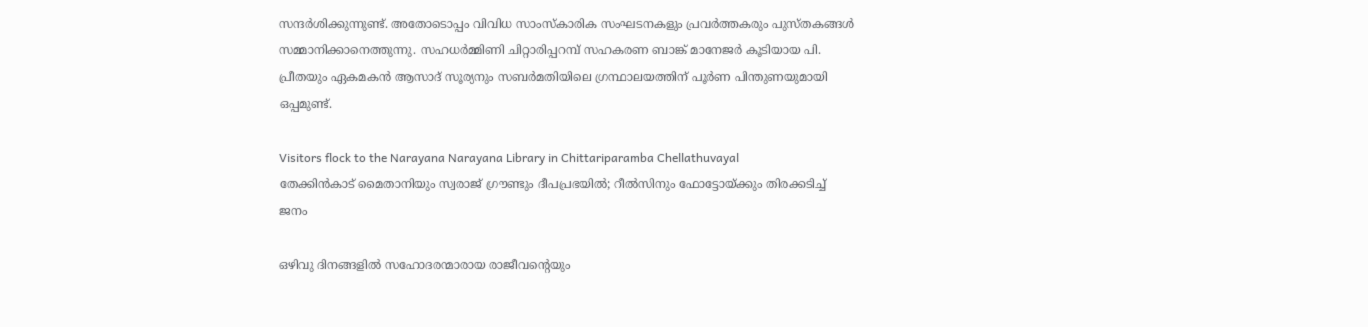സന്ദര്‍ശിക്കുന്നുണ്ട്. അതോടൊപ്പം വിവിധ സാംസ്‌കാരിക സംഘടനകളും പ്രവര്‍ത്തകരും പുസ്തകങ്ങള്‍ സമ്മാനിക്കാനെത്തുന്നു. സഹധര്‍മ്മിണി ചിറ്റാരിപ്പറമ്പ് സഹകരണ ബാങ്ക് മാനേജര്‍ കൂടിയായ പി. പ്രീതയും ഏകമകന്‍ ആസാദ് സൂര്യനും സബര്‍മതിയിലെ ഗ്രന്ഥാലയത്തിന് പൂര്‍ണ പിന്തുണയുമായി ഒപ്പമുണ്ട്.

Visitors flock to the Narayana Narayana Library in Chittariparamba Chellathuvayal
തേക്കിന്‍കാട് മൈതാനിയും സ്വരാജ് ഗ്രൗണ്ടും ദീപപ്രഭയില്‍; റീല്‍സിനും ഫോട്ടോയ്ക്കും തിരക്കടിച്ച് ജനം

ഒഴിവു ദിനങ്ങളില്‍ സഹോദരന്മാരായ രാജീവന്റെയും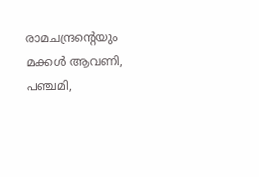രാമചന്ദ്രന്റെയും മക്കള്‍ ആവണി, പഞ്ചമി,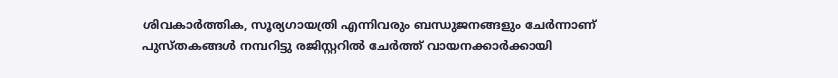ശിവകാര്‍ത്തിക, സൂര്യഗായത്രി എന്നിവരും ബന്ധുജനങ്ങളും ചേര്‍ന്നാണ് പുസ്തകങ്ങള്‍ നമ്പറിട്ടു രജിസ്റ്ററില്‍ ചേര്‍ത്ത് വായനക്കാര്‍ക്കായി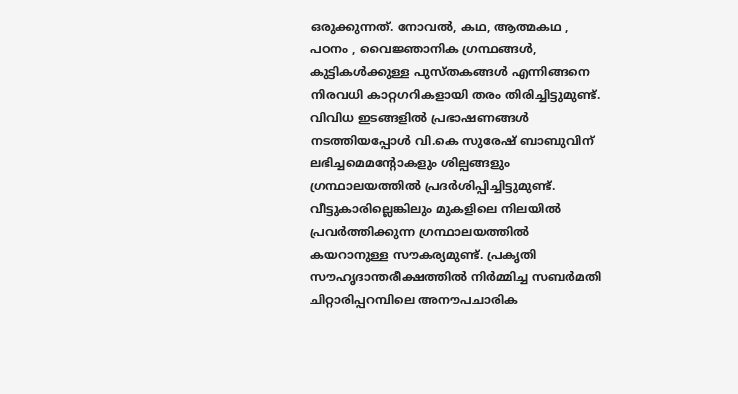ഒരുക്കുന്നത്. നോവല്‍, കഥ, ആത്മകഥ , പഠനം , വൈജ്ഞാനിക ഗ്രന്ഥങ്ങള്‍, കുട്ടികള്‍ക്കുള്ള പുസ്തകങ്ങള്‍ എന്നിങ്ങനെ നിരവധി കാറ്റഗറികളായി തരം തിരിച്ചിട്ടുമുണ്ട്. വിവിധ ഇടങ്ങളില്‍ പ്രഭാഷണങ്ങള്‍ നടത്തിയപ്പോള്‍ വി.കെ സുരേഷ് ബാബുവിന് ലഭിച്ചമെമന്റോകളും ശില്പങ്ങളും ഗ്രന്ഥാലയത്തില്‍ പ്രദര്‍ശിപ്പിച്ചിട്ടുമുണ്ട്. വീട്ടുകാരില്ലെങ്കിലും മുകളിലെ നിലയില്‍ പ്രവര്‍ത്തിക്കുന്ന ഗ്രന്ഥാലയത്തില്‍ കയറാനുള്ള സൗകര്യമുണ്ട്. പ്രകൃതി സൗഹൃദാന്തരീക്ഷത്തില്‍ നിര്‍മ്മിച്ച സബര്‍മതി ചിറ്റാരിപ്പറമ്പിലെ അനൗപചാരിക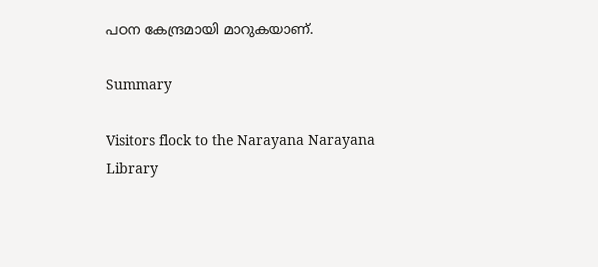പഠന കേന്ദ്രമായി മാറുകയാണ്.

Summary

Visitors flock to the Narayana Narayana Library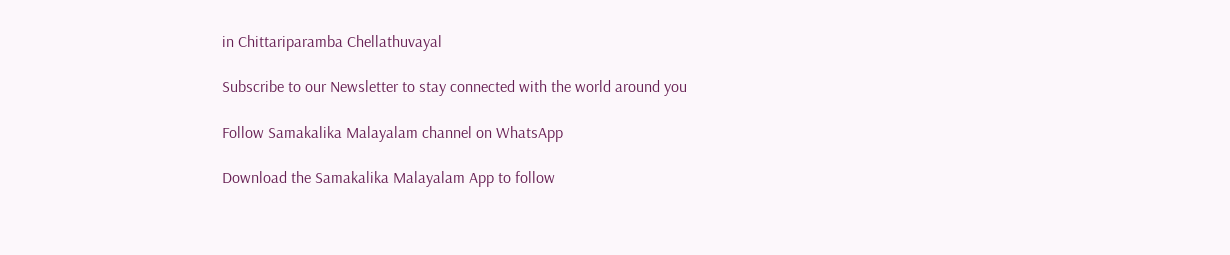in Chittariparamba Chellathuvayal

Subscribe to our Newsletter to stay connected with the world around you

Follow Samakalika Malayalam channel on WhatsApp

Download the Samakalika Malayalam App to follow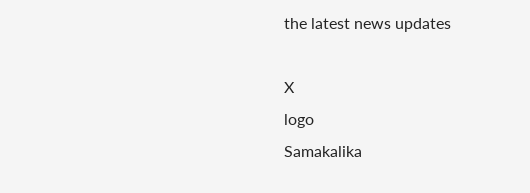the latest news updates

X
logo
Samakalika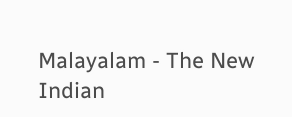Malayalam - The New Indian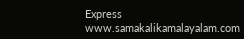Express
www.samakalikamalayalam.com